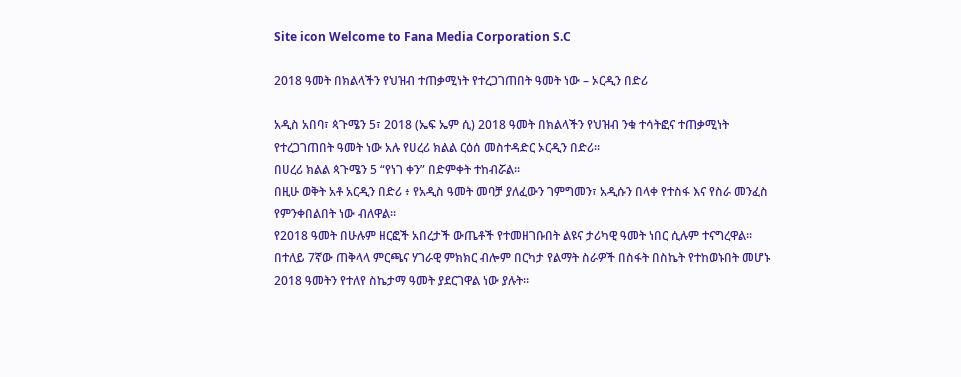Site icon Welcome to Fana Media Corporation S.C

2018 ዓመት በክልላችን የህዝብ ተጠቃሚነት የተረጋገጠበት ዓመት ነው – ኦርዲን በድሪ

አዲስ አበባ፣ ጳጉሜን 5፣ 2018 (ኤፍ ኤም ሲ) 2018 ዓመት በክልላችን የህዝብ ንቁ ተሳትፎና ተጠቃሚነት የተረጋገጠበት ዓመት ነው አሉ የሀረሪ ክልል ርዕሰ መስተዳድር ኦርዲን በድሪ፡፡
በሀረሪ ክልል ጳጉሜን 5 “የነገ ቀን” በድምቀት ተከብሯል።
በዚሁ ወቅት አቶ አርዲን በድሪ ፥ የአዲስ ዓመት መባቻ ያለፈውን ገምግመን፣ አዲሱን በላቀ የተስፋ እና የስራ መንፈስ የምንቀበልበት ነው ብለዋል።
የ2018 ዓመት በሁሉም ዘርፎች አበረታች ውጤቶች የተመዘገቡበት ልዩና ታሪካዊ ዓመት ነበር ሲሉም ተናግረዋል።
በተለይ 7ኛው ጠቅላላ ምርጫና ሃገራዊ ምክክር ብሎም በርካታ የልማት ስራዎች በስፋት በስኬት የተከወኑበት መሆኑ 2018 ዓመትን የተለየ ስኬታማ ዓመት ያደርገዋል ነው ያሉት።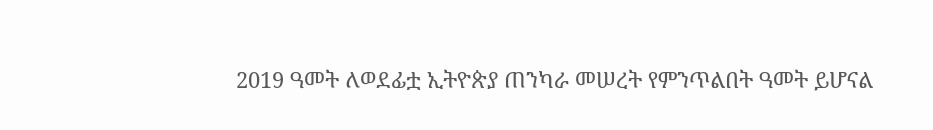2019 ዓመት ለወደፊቷ ኢትዮጵያ ጠንካራ መሠረት የምንጥልበት ዓመት ይሆናል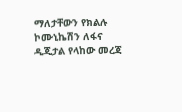ማለታቸውን የክልሉ ኮሙኒኬሽን ለፋና ዲጂታል የላከው መረጃ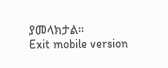ያመላክታል።
Exit mobile version